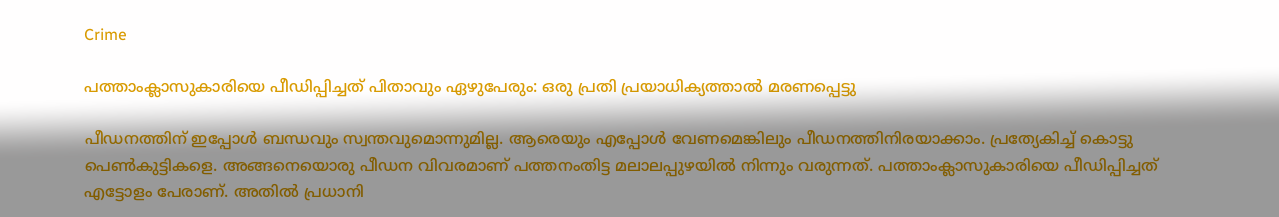Crime

പത്താംക്ലാസുകാരിയെ പീഡിപ്പിച്ചത് പിതാവും ഏഴുപേരും: ഒരു പ്രതി പ്രയാധിക്യത്താല്‍ മരണപ്പെട്ടു

പീഡനത്തിന് ഇപ്പോള്‍ ബന്ധവും സ്വന്തവുമൊന്നുമില്ല. ആരെയും എപ്പോള്‍ വേണമെങ്കിലും പീഡനത്തിനിരയാക്കാം. പ്രത്യേകിച്ച് കൊട്ടു പെണ്‍കുട്ടികളെ. അങ്ങനെയൊരു പീഡന വിവരമാണ് പത്തനംതിട്ട മലാലപ്പുഴയില്‍ നിന്നും വരുന്നത്. പത്താംക്ലാസുകാരിയെ പീഡിപ്പിച്ചത് എട്ടോളം പേരാണ്. അതില്‍ പ്രധാനി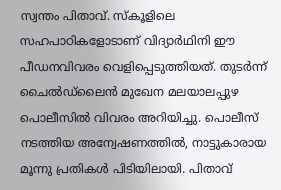സ്വന്തം പിതാവ്. സ്‌കൂളിലെ സഹപാഠികളോടാണ് വിദ്യാര്‍ഥിനി ഈ പീഡനവിവരം വെളിപ്പെടുത്തിയത്. തുടര്‍ന്ന് ചൈല്‍ഡ്ലൈന്‍ മുഖേന മലയാലപ്പുഴ പൊലീസില്‍ വിവരം അറിയിച്ചു. പൊലീസ് നടത്തിയ അന്വേഷണത്തില്‍, നാട്ടുകാരായ മൂന്നു പ്രതികള്‍ പിടിയിലായി. പിതാവ്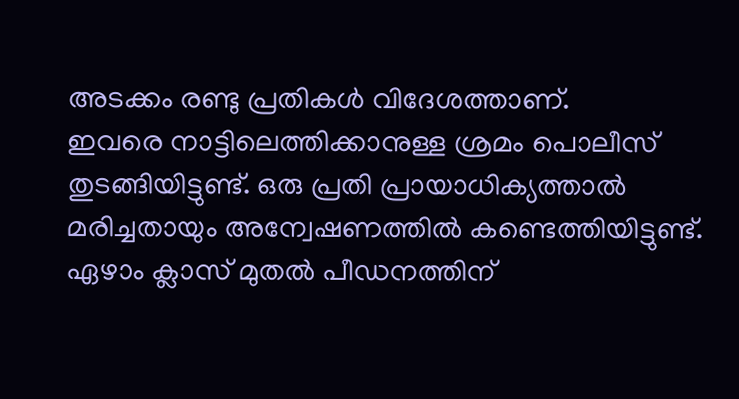അടക്കം രണ്ടു പ്രതികള്‍ വിദേശത്താണ്.
ഇവരെ നാട്ടിലെത്തിക്കാനുള്ള ശ്രമം പൊലീസ് തുടങ്ങിയിട്ടുണ്ട്. ഒരു പ്രതി പ്രായാധിക്യത്താല്‍ മരിച്ചതായും അന്വേഷണത്തില്‍ കണ്ടെത്തിയിട്ടുണ്ട്. ഏഴാം ക്ലാസ് മുതല്‍ പീഡനത്തിന്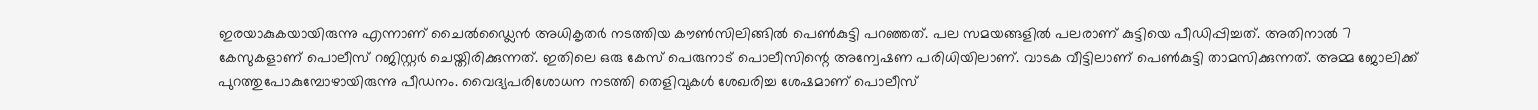ഇരയാകുകയായിരുന്നു എന്നാണ് ചൈല്‍ഡ്ലൈന്‍ അധികൃതര്‍ നടത്തിയ കൗണ്‍സിലിങ്ങില്‍ പെണ്‍കുട്ടി പറഞ്ഞത്. പല സമയങ്ങളില്‍ പലരാണ് കുട്ടിയെ പീഡിപ്പിച്ചത്. അതിനാല്‍ 7 കേസുകളാണ് പൊലീസ് റജിസ്റ്റര്‍ ചെയ്തിരിക്കുന്നത്. ഇതിലെ ഒരു കേസ് പെരുനാട് പൊലീസിന്റെ അന്വേഷണ പരിധിയിലാണ്. വാടക വീട്ടിലാണ് പെണ്‍കുട്ടി താമസിക്കുന്നത്. അമ്മ ജോലിക്ക് പുറത്തുപോകുമ്പോഴായിരുന്നു പീഡനം. വൈദ്യപരിശോധന നടത്തി തെളിവുകള്‍ ശേഖരിച്ച ശേഷമാണ് പൊലീസ്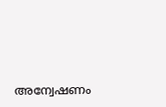അന്വേഷണം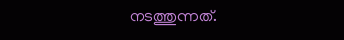നടത്തുന്നത്.